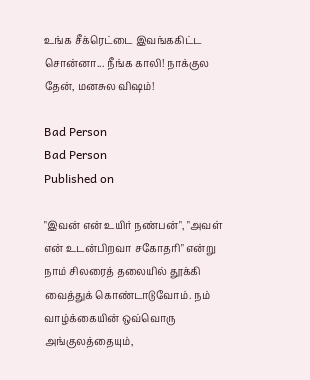உங்க சீக்ரெட்டை இவங்ககிட்ட சொன்னா... நீங்க காலி! நாக்குல தேன், மனசுல விஷம்!

Bad Person
Bad Person
Published on

"இவன் என் உயிர் நண்பன்", "அவள் என் உடன்பிறவா சகோதரி" என்று நாம் சிலரைத் தலையில் தூக்கி வைத்துக் கொண்டாடுவோம். நம் வாழ்க்கையின் ஒவ்வொரு அங்குலத்தையும்,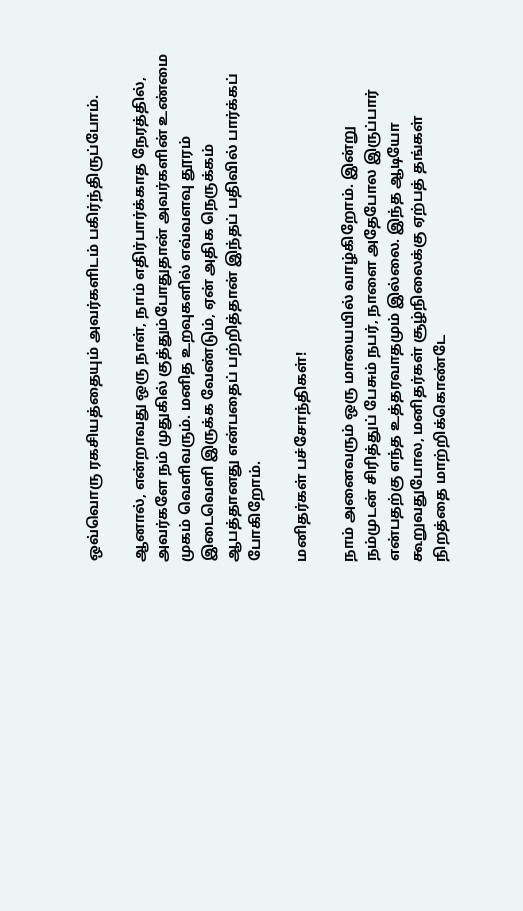ஒவ்வொரு ரகசியத்தையும் அவர்களிடம் பகிர்ந்திருப்போம்.

ஆனால், என்றாவது ஒரு நாள், நாம் எதிர்பார்க்காத நேரத்தில், அவர்களே நம் முதுகில் குத்தும்போதுதான் அவர்களின் உண்மை முகம் வெளிவரும். மனித உறவுகளில் எவ்வளவு தூரம் இடைவெளி இருக்க வேண்டும், ஏன் அதிக நெருக்கம் ஆபத்தானது என்பதைப் பற்றித்தான் இந்தப் பதிவில் பார்க்கப் போகிறோம்.

மனிதர்கள் பச்சோந்திகள்!

நாம் அனைவரும் ஒரு மாயையில் வாழ்கிறோம். இன்று நம்முடன் சிரித்துப் பேசும் நபர், நாளை அதேபோல இருப்பார் என்பதற்கு எந்த உத்தரவாதமும் இல்லை. இந்த ஆடியோ கூறுவதுபோல, மனிதர்கள் சூழ்நிலைக்கு ஏற்பத் தங்கள் நிறத்தை மாற்றிக்கொண்டே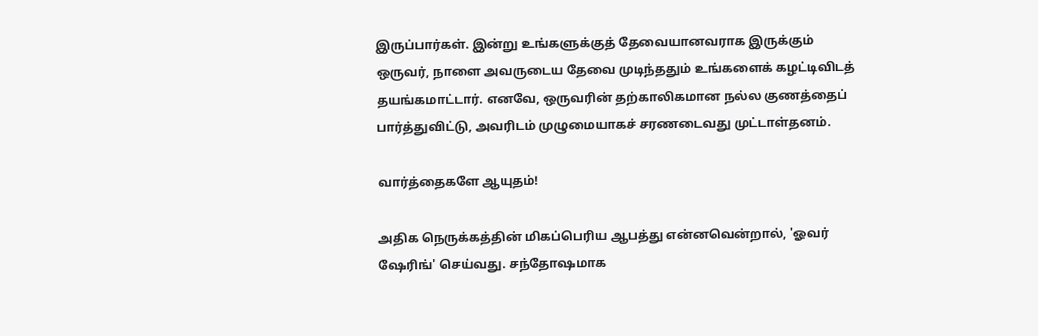இருப்பார்கள். இன்று உங்களுக்குத் தேவையானவராக இருக்கும் ஒருவர், நாளை அவருடைய தேவை முடிந்ததும் உங்களைக் கழட்டிவிடத் தயங்கமாட்டார். எனவே, ஒருவரின் தற்காலிகமான நல்ல குணத்தைப் பார்த்துவிட்டு, அவரிடம் முழுமையாகச் சரணடைவது முட்டாள்தனம்.

வார்த்தைகளே ஆயுதம்!

அதிக நெருக்கத்தின் மிகப்பெரிய ஆபத்து என்னவென்றால், 'ஓவர் ஷேரிங்' செய்வது. சந்தோஷமாக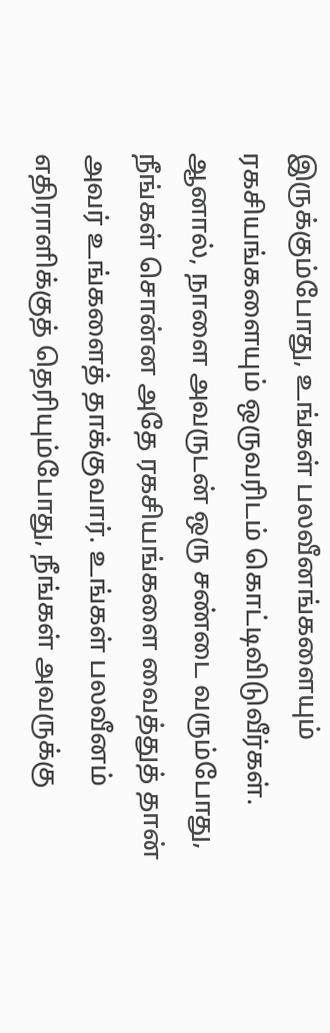இருக்கும்போது, உங்கள் பலவீனங்களையும் ரகசியங்களையும் ஒருவரிடம் கொட்டிவிடுவீர்கள். ஆனால், நாளை அவருடன் ஒரு சண்டை வரும்போது, நீங்கள் சொன்ன அதே ரகசியங்களை வைத்துத் தான் அவர் உங்களைத் தாக்குவார். உங்கள் பலவீனம் எதிராளிக்குத் தெரியும்போது, நீங்கள் அவருக்கு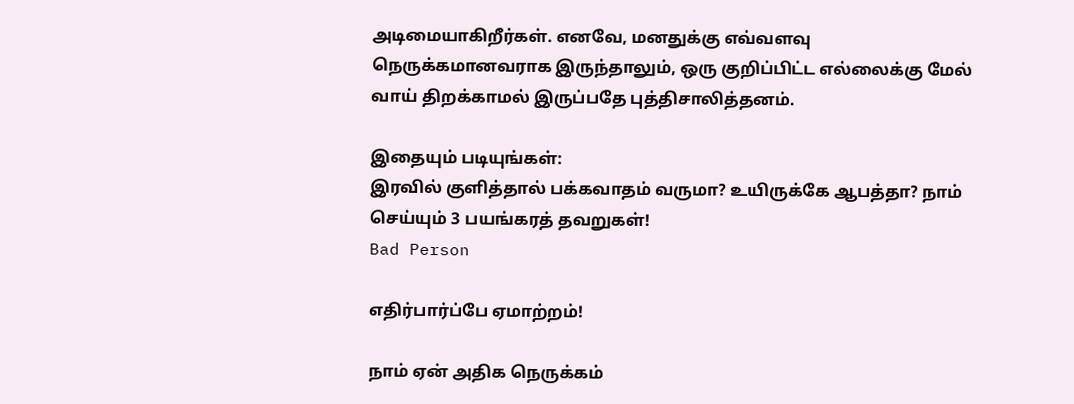அடிமையாகிறீர்கள். எனவே, மனதுக்கு எவ்வளவு நெருக்கமானவராக இருந்தாலும், ஒரு குறிப்பிட்ட எல்லைக்கு மேல் வாய் திறக்காமல் இருப்பதே புத்திசாலித்தனம்.

இதையும் படியுங்கள்:
இரவில் குளித்தால் பக்கவாதம் வருமா? உயிருக்கே ஆபத்தா? நாம் செய்யும் 3 பயங்கரத் தவறுகள்!
Bad Person

எதிர்பார்ப்பே ஏமாற்றம்!

நாம் ஏன் அதிக நெருக்கம்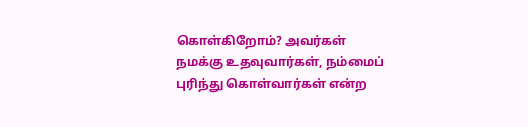கொள்கிறோம்? அவர்கள் நமக்கு உதவுவார்கள், நம்மைப் புரிந்து கொள்வார்கள் என்ற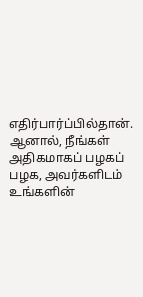எதிர்பார்ப்பில்தான். ஆனால், நீங்கள் அதிகமாகப் பழகப் பழக, அவர்களிடம் உங்களின்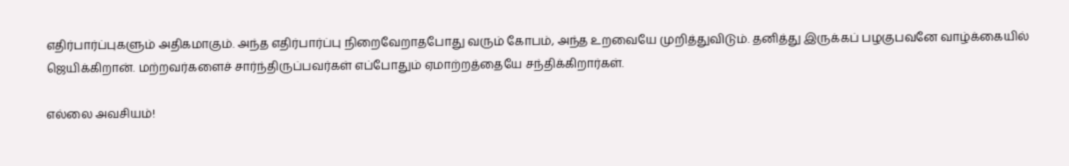எதிர்பார்ப்புகளும் அதிகமாகும். அந்த எதிர்பார்ப்பு நிறைவேறாதபோது வரும் கோபம், அந்த உறவையே முறித்துவிடும். தனித்து இருக்கப் பழகுபவனே வாழ்க்கையில் ஜெயிக்கிறான். மற்றவர்களைச் சார்ந்திருப்பவர்கள் எப்போதும் ஏமாற்றத்தையே சந்திக்கிறார்கள்.

எல்லை அவசியம்!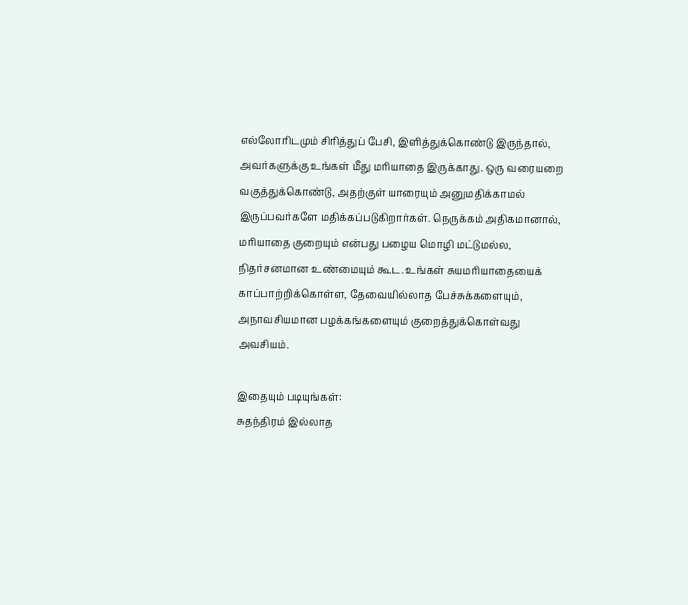எல்லோரிடமும் சிரித்துப் பேசி, இளித்துக்கொண்டு இருந்தால், அவர்களுக்கு உங்கள் மீது மரியாதை இருக்காது. ஒரு வரையறை வகுத்துக்கொண்டு, அதற்குள் யாரையும் அனுமதிக்காமல் இருப்பவர்களே மதிக்கப்படுகிறார்கள். நெருக்கம் அதிகமானால், மரியாதை குறையும் என்பது பழைய மொழி மட்டுமல்ல, நிதர்சனமான உண்மையும் கூட. உங்கள் சுயமரியாதையைக் காப்பாற்றிக்கொள்ள, தேவையில்லாத பேச்சுக்களையும், அநாவசியமான பழக்கங்களையும் குறைத்துக்கொள்வது அவசியம்.

இதையும் படியுங்கள்:
சுதந்திரம் இல்லாத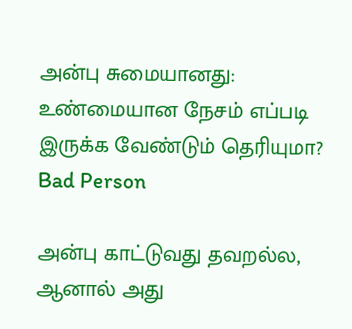அன்பு சுமையானது: உண்மையான நேசம் எப்படி இருக்க வேண்டும் தெரியுமா?
Bad Person

அன்பு காட்டுவது தவறல்ல, ஆனால் அது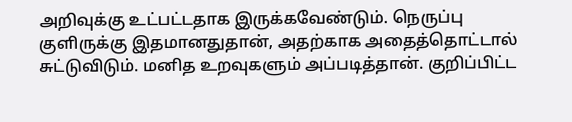அறிவுக்கு உட்பட்டதாக இருக்கவேண்டும். நெருப்பு குளிருக்கு இதமானதுதான், அதற்காக அதைத்தொட்டால் சுட்டுவிடும். மனித உறவுகளும் அப்படித்தான். குறிப்பிட்ட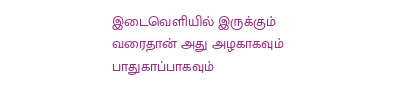இடைவெளியில் இருக்கும் வரைதான் அது அழகாகவும் பாதுகாப்பாகவும்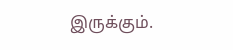இருக்கும்.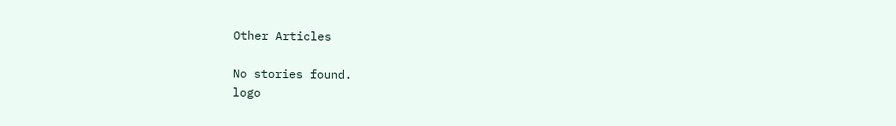Other Articles

No stories found.
logo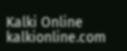Kalki Online
kalkionline.com